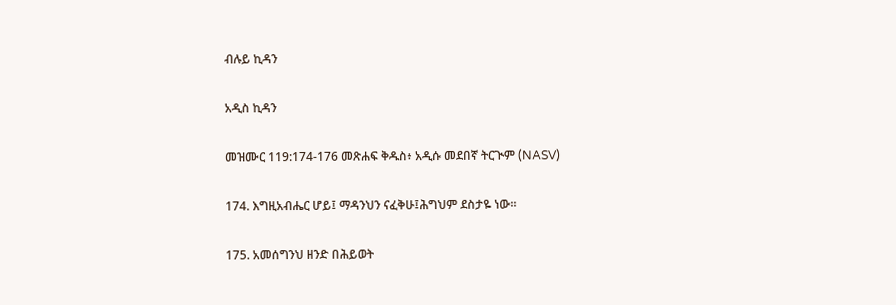ብሉይ ኪዳን

አዲስ ኪዳን

መዝሙር 119:174-176 መጽሐፍ ቅዱስ፥ አዲሱ መደበኛ ትርጒም (NASV)

174. እግዚአብሔር ሆይ፤ ማዳንህን ናፈቅሁ፤ሕግህም ደስታዬ ነው።

175. አመሰግንህ ዘንድ በሕይወት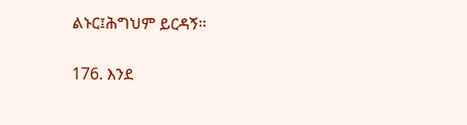ልኑር፤ሕግህም ይርዳኝ።

176. እንደ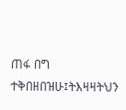ጠፋ በግ ተቅበዘበዝሁ፤ትእዛዛትህን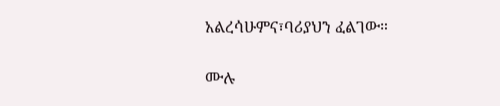አልረሳሁምና፣ባሪያህን ፈልገው።

ሙሉ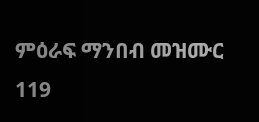ምዕራፍ ማንበብ መዝሙር 119